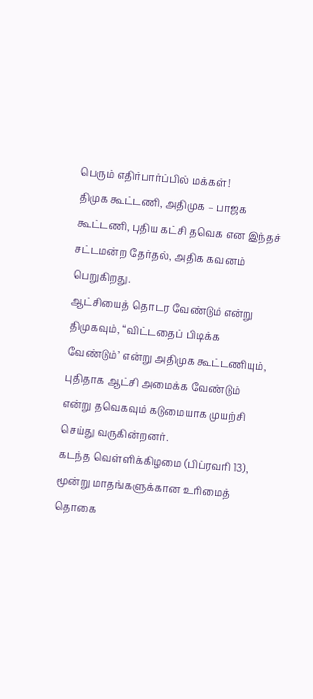பெரும் எதிர்பார்ப்பில் மக்கள்!
திமுக கூட்டணி, அதிமுக – பாஜக கூட்டணி, புதிய கட்சி தவெக என இந்தச் சட்டமன்ற தேர்தல், அதிக கவனம் பெறுகிறது.
ஆட்சியைத் தொடர வேண்டும் என்று திமுகவும், “விட்டதைப் பிடிக்க வேண்டும்’ என்று அதிமுக கூட்டணியும், புதிதாக ஆட்சி அமைக்க வேண்டும் என்று தவெகவும் கடுமையாக முயற்சி செய்து வருகின்றனர்.
கடந்த வெள்ளிக்கிழமை (பிப்ரவரி 13), மூன்று மாதங்களுக்கான உரிமைத் தொகை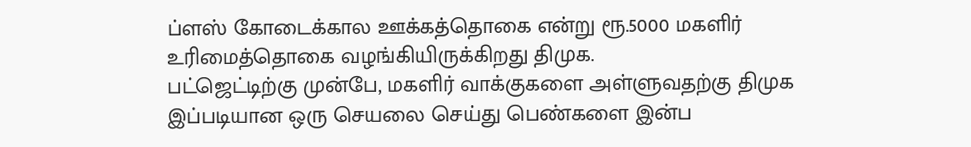ப்ளஸ் கோடைக்கால ஊக்கத்தொகை என்று ரூ.5000 மகளிர் உரிமைத்தொகை வழங்கியிருக்கிறது திமுக.
பட்ஜெட்டிற்கு முன்பே, மகளிர் வாக்குகளை அள்ளுவதற்கு திமுக இப்படியான ஒரு செயலை செய்து பெண்களை இன்ப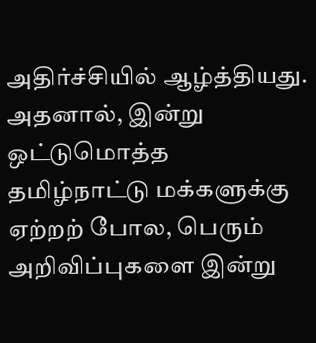அதிர்ச்சியில் ஆழ்த்தியது.
அதனால், இன்று ஒட்டுமொத்த தமிழ்நாட்டு மக்களுக்கு ஏற்றற் போல, பெரும் அறிவிப்புகளை இன்று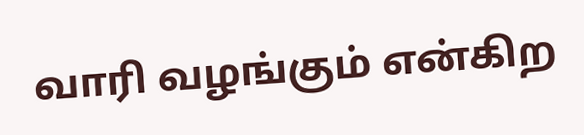வாரி வழங்கும் என்கிற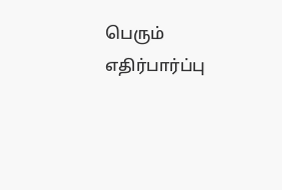பெரும் எதிர்பார்ப்பு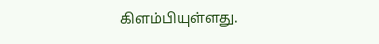கிளம்பியுள்ளது.